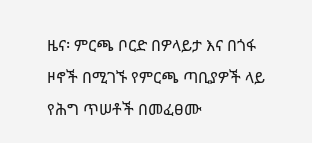ዜና፡ ምርጫ ቦርድ በዎላይታ እና በጎፋ ዞኖች በሚገኙ የምርጫ ጣቢያዎች ላይ የሕግ ጥሠቶች በመፈፀሙ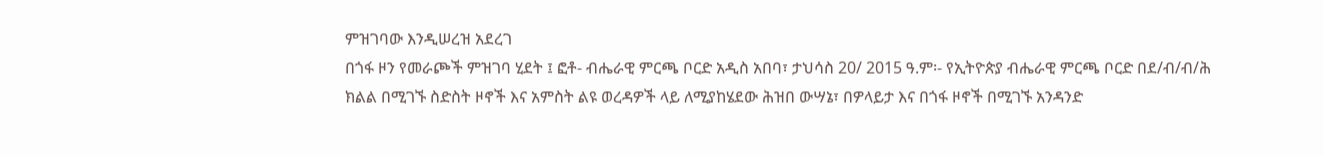ምዝገባው እንዲሠረዝ አደረገ
በጎፋ ዞን የመራጮች ምዝገባ ሂደት ፤ ፎቶ- ብሔራዊ ምርጫ ቦርድ አዲስ አበባ፣ ታህሳስ 20/ 2015 ዓ.ም፡- የኢትዮጵያ ብሔራዊ ምርጫ ቦርድ በደ/ብ/ብ/ሕ ክልል በሚገኙ ስድስት ዞኖች እና አምስት ልዩ ወረዳዎች ላይ ለሚያከሄደው ሕዝበ ውሣኔ፣ በዎላይታ እና በጎፋ ዞኖች በሚገኙ አንዳንድ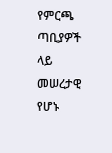የምርጫ ጣቢያዎች ላይ መሠረታዊ የሆኑ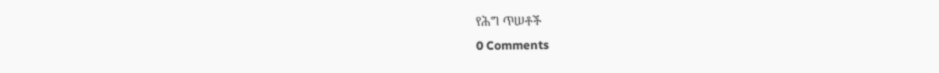የሕግ ጥሠቶች
0 Comments